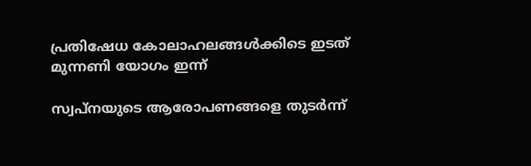പ്രതിഷേധ കോലാഹലങ്ങൾക്കിടെ ഇടത് മുന്നണി യോഗം ഇന്ന്

സ്വപ്നയുടെ ആരോപണങ്ങളെ തുടർന്ന്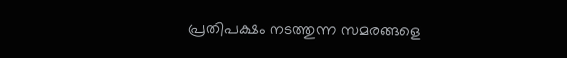പ്രതിപക്ഷം നടത്തുന്ന സമരങ്ങളെ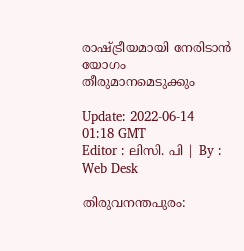രാഷ്ട്രീയമായി നേരിടാൻ യോഗം തീരുമാനമെടുക്കും

Update: 2022-06-14 01:18 GMT
Editor : ലിസി. പി | By : Web Desk

തിരുവനന്തപുരം: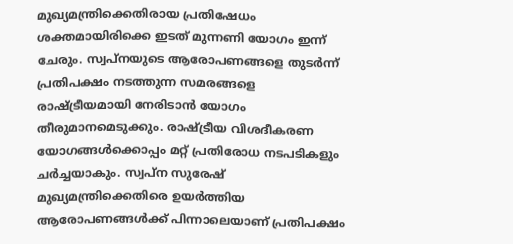മുഖ്യമന്ത്രിക്കെതിരായ പ്രതിഷേധം ശക്തമായിരിക്കെ ഇടത് മുന്നണി യോഗം ഇന്ന് ചേരും. സ്വപ്നയുടെ ആരോപണങ്ങളെ തുടർന്ന് പ്രതിപക്ഷം നടത്തുന്ന സമരങ്ങളെ രാഷ്ട്രീയമായി നേരിടാൻ യോഗം തീരുമാനമെടുക്കും. രാഷ്ട്രീയ വിശദീകരണ യോഗങ്ങൾക്കൊപ്പം മറ്റ് പ്രതിരോധ നടപടികളും ചർച്ചയാകും. സ്വപ്ന സുരേഷ് മുഖ്യമന്ത്രിക്കെതിരെ ഉയർത്തിയ ആരോപണങ്ങൾക്ക് പിന്നാലെയാണ് പ്രതിപക്ഷം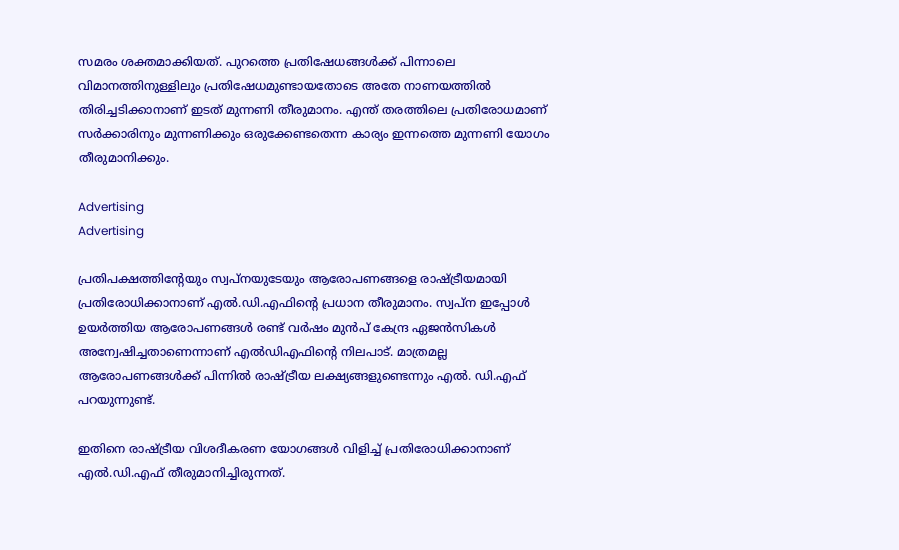സമരം ശക്തമാക്കിയത്. പുറത്തെ പ്രതിഷേധങ്ങൾക്ക് പിന്നാലെ വിമാനത്തിനുള്ളിലും പ്രതിഷേധമുണ്ടായതോടെ അതേ നാണയത്തിൽ തിരിച്ചടിക്കാനാണ് ഇടത് മുന്നണി തീരുമാനം. എന്ത് തരത്തിലെ പ്രതിരോധമാണ് സർക്കാരിനും മുന്നണിക്കും ഒരുക്കേണ്ടതെന്ന കാര്യം ഇന്നത്തെ മുന്നണി യോഗം തീരുമാനിക്കും.

Advertising
Advertising

പ്രതിപക്ഷത്തിന്റേയും സ്വപ്നയുടേയും ആരോപണങ്ങളെ രാഷ്ട്രീയമായി പ്രതിരോധിക്കാനാണ് എൽ.ഡി.എഫിന്റെ പ്രധാന തീരുമാനം. സ്വപ്ന ഇപ്പോൾ ഉയർത്തിയ ആരോപണങ്ങൾ രണ്ട് വർഷം മുൻപ് കേന്ദ്ര ഏജൻസികൾ അന്വേഷിച്ചതാണെന്നാണ് എൽഡിഎഫിന്റെ നിലപാട്. മാത്രമല്ല ആരോപണങ്ങൾക്ക് പിന്നിൽ രാഷ്ട്രീയ ലക്ഷ്യങ്ങളുണ്ടെന്നും എൽ. ഡി.എഫ് പറയുന്നുണ്ട്.

ഇതിനെ രാഷ്ട്രീയ വിശദീകരണ യോഗങ്ങൾ വിളിച്ച് പ്രതിരോധിക്കാനാണ് എൽ.ഡി.എഫ് തീരുമാനിച്ചിരുന്നത്.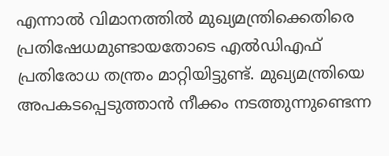എന്നാൽ വിമാനത്തിൽ മുഖ്യമന്ത്രിക്കെതിരെ പ്രതിഷേധമുണ്ടായതോടെ എൽഡിഎഫ് പ്രതിരോധ തന്ത്രം മാറ്റിയിട്ടുണ്ട്. മുഖ്യമന്ത്രിയെ അപകടപ്പെടുത്താൻ നീക്കം നടത്തുന്നുണ്ടെന്ന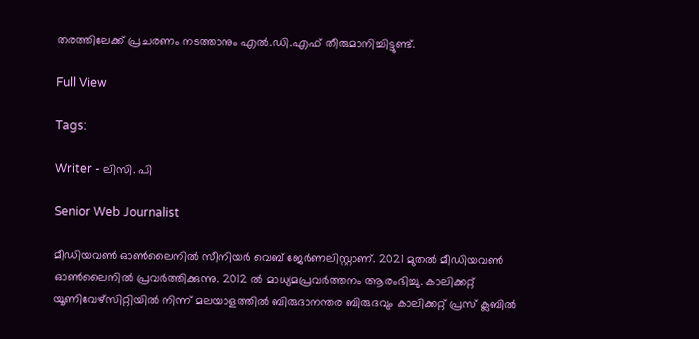തരത്തിലേക്ക് പ്രചരണം നടത്താനും എൽ.ഡി.എഫ് തീരുമാനിച്ചിട്ടുണ്ട്.

Full View

Tags:

Writer - ലിസി. പി

Senior Web Journalist

മീഡിയവൺ ഓൺലൈനിൽ സീനിയർ വെബ് ജേർണലിസ്റ്റാണ്. 2021 മുതൽ മീഡിയവൺ ഓൺലൈനിൽ പ്രവർത്തിക്കുന്നു. 2012 ല്‍ മാധ്യമപ്രവര്‍ത്തനം ആരംഭിച്ചു. കാലിക്കറ്റ് യൂണിവേഴ്‌സിറ്റിയിൽ നിന്ന് മലയാളത്തിൽ ബിരുദാനന്തര ബിരുദവും കാലിക്കറ്റ് പ്രസ് ക്ലബിൽ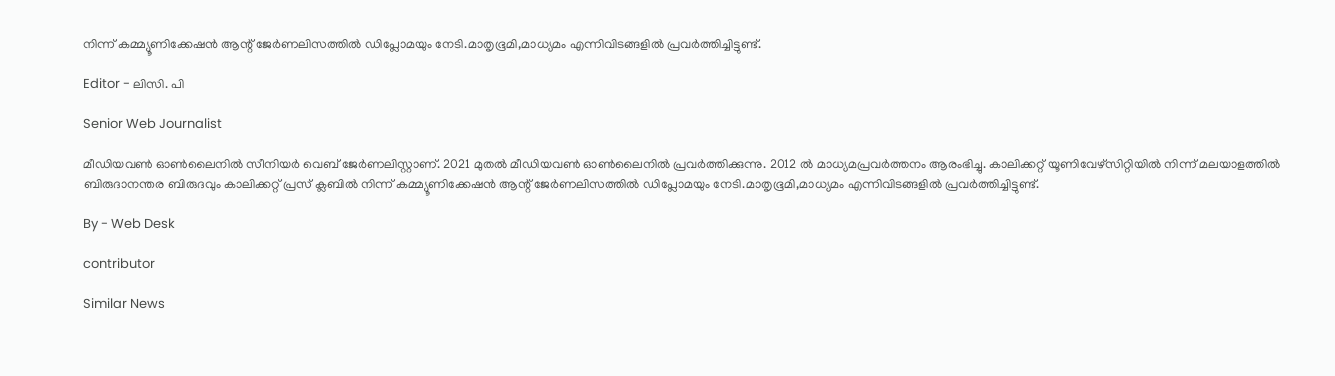നിന്ന് കമ്മ്യൂണിക്കേഷൻ ആന്റ് ജേർണലിസത്തിൽ ഡിപ്ലോമയും നേടി.മാതൃഭൂമി,മാധ്യമം എന്നിവിടങ്ങളിൽ പ്രവർത്തിച്ചിട്ടുണ്ട്.

Editor - ലിസി. പി

Senior Web Journalist

മീഡിയവൺ ഓൺലൈനിൽ സീനിയർ വെബ് ജേർണലിസ്റ്റാണ്. 2021 മുതൽ മീഡിയവൺ ഓൺലൈനിൽ പ്രവർത്തിക്കുന്നു. 2012 ല്‍ മാധ്യമപ്രവര്‍ത്തനം ആരംഭിച്ചു. കാലിക്കറ്റ് യൂണിവേഴ്‌സിറ്റിയിൽ നിന്ന് മലയാളത്തിൽ ബിരുദാനന്തര ബിരുദവും കാലിക്കറ്റ് പ്രസ് ക്ലബിൽ നിന്ന് കമ്മ്യൂണിക്കേഷൻ ആന്റ് ജേർണലിസത്തിൽ ഡിപ്ലോമയും നേടി.മാതൃഭൂമി,മാധ്യമം എന്നിവിടങ്ങളിൽ പ്രവർത്തിച്ചിട്ടുണ്ട്.

By - Web Desk

contributor

Similar News